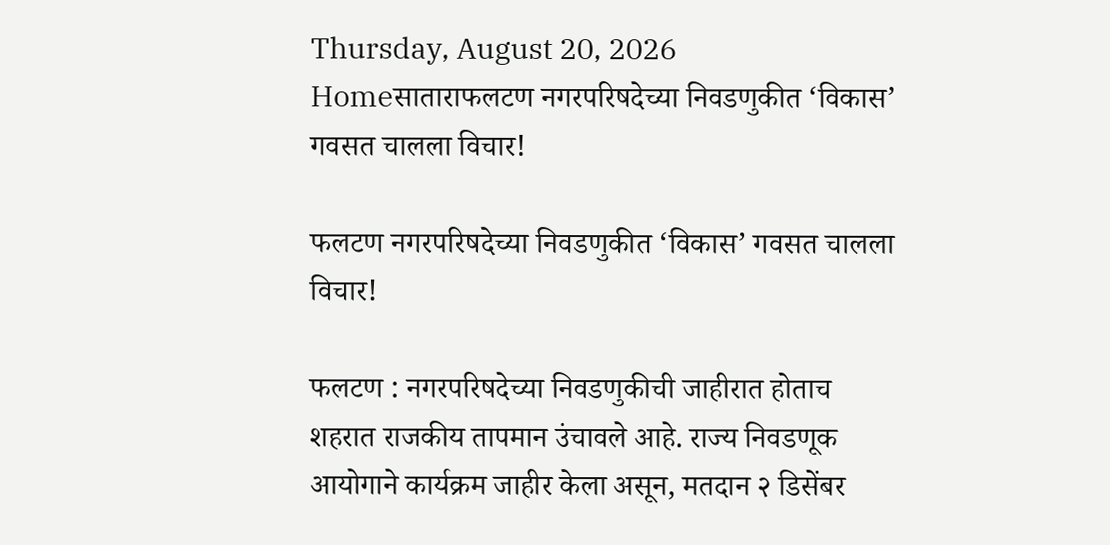Thursday, August 20, 2026
Homeसाताराफलटण नगरपरिषदेच्या निवडणुकीत ‘विकास’ गवसत चालला विचार!

फलटण नगरपरिषदेच्या निवडणुकीत ‘विकास’ गवसत चालला विचार!

फलटण : नगरपरिषदेच्या निवडणुकीची जाहीरात होताच शहरात राजकीय तापमान उंचावले आहे. राज्य निवडणूक आयोगाने कार्यक्रम जाहीर केला असून, मतदान २ डिसेंबर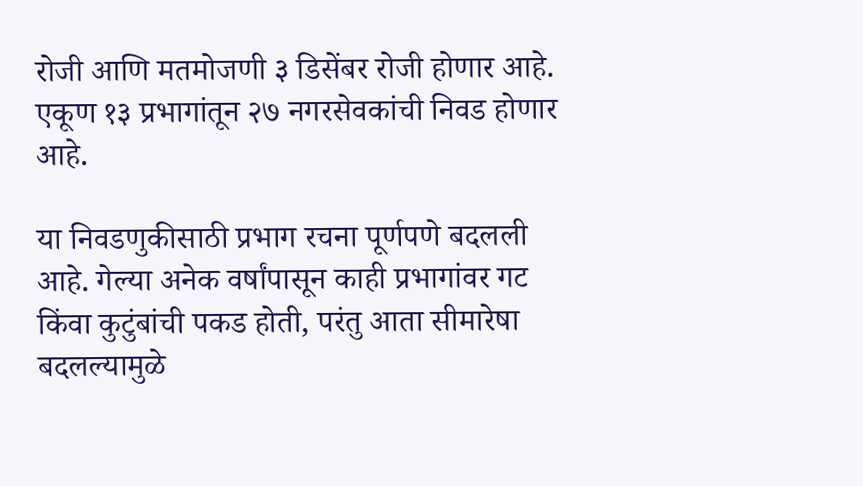रोजी आणि मतमोजणी ३ डिसेंबर रोजी होणार आहे. एकूण १३ प्रभागांतून २७ नगरसेवकांची निवड होणार आहे.

या निवडणुकीसाठी प्रभाग रचना पूर्णपणे बदलली आहे. गेल्या अनेक वर्षांपासून काही प्रभागांवर गट किंवा कुटुंबांची पकड होती, परंतु आता सीमारेषा बदलल्यामुळे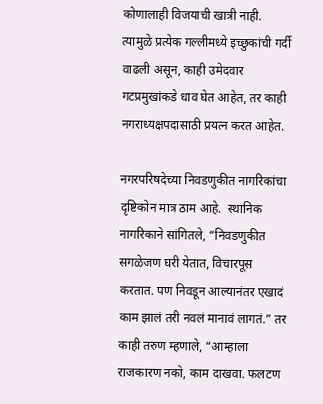कोणालाही विजयाची खात्री नाही. त्यामुळे प्रत्येक गल्लीमध्ये इच्छुकांची गर्दी वाढली असून, काही उमेदवार गटप्रमुखांकडे धाव घेत आहेत, तर काही नगराध्यक्षपदासाठी प्रयत्न करत आहेत.

नगरपरिषदेच्या निवडणुकीत नागरिकांचा दृष्टिकोन मात्र ठाम आहे.  स्थानिक नागरिकाने सांगितले, “निवडणुकीत सगळेजण घरी येतात, विचारपूस करतात. पण निवडून आल्यानंतर एखादं काम झालं तरी नवलं मानावं लागतं.” तर काही तरुण म्हणाले, “आम्हाला राजकारण नको, काम दाखवा. फलटण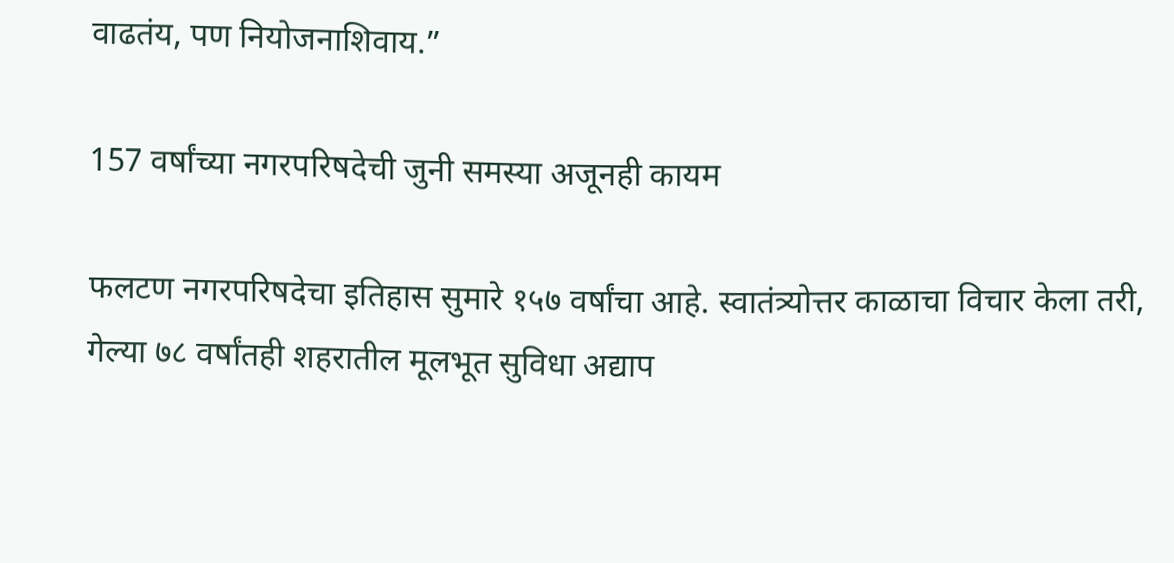वाढतंय, पण नियोजनाशिवाय.”

157 वर्षांच्या नगरपरिषदेची जुनी समस्या अजूनही कायम

फलटण नगरपरिषदेचा इतिहास सुमारे १५७ वर्षांचा आहे. स्वातंत्र्योत्तर काळाचा विचार केला तरी, गेल्या ७८ वर्षांतही शहरातील मूलभूत सुविधा अद्याप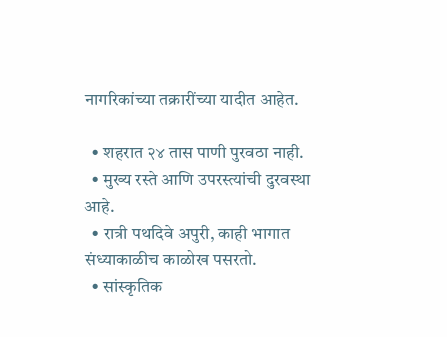नागरिकांच्या तक्रारींच्या यादीत आहेत.

  • शहरात २४ तास पाणी पुरवठा नाही.
  • मुख्य रस्ते आणि उपरस्त्यांची दुरवस्था आहे.
  • रात्री पथदिवे अपुरी, काही भागात संध्याकाळीच काळोख पसरतो.
  • सांस्कृतिक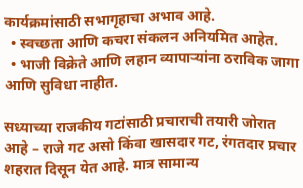कार्यक्रमांसाठी सभागृहाचा अभाव आहे.
  • स्वच्छता आणि कचरा संकलन अनियमित आहेत.
  • भाजी विक्रेते आणि लहान व्यापाऱ्यांना ठराविक जागा आणि सुविधा नाहीत.

सध्याच्या राजकीय गटांसाठी प्रचाराची तयारी जोरात आहे – राजे गट असो किंवा खासदार गट, रंगतदार प्रचार शहरात दिसून येत आहे. मात्र सामान्य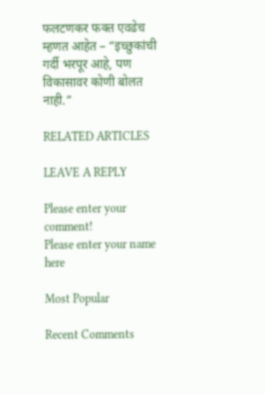फलटणकर फक्त एवढेच म्हणत आहेत – “इच्छुकांची गर्दी भरपूर आहे, पण विकासावर कोणी बोलत नाही.”

RELATED ARTICLES

LEAVE A REPLY

Please enter your comment!
Please enter your name here

Most Popular

Recent Comments